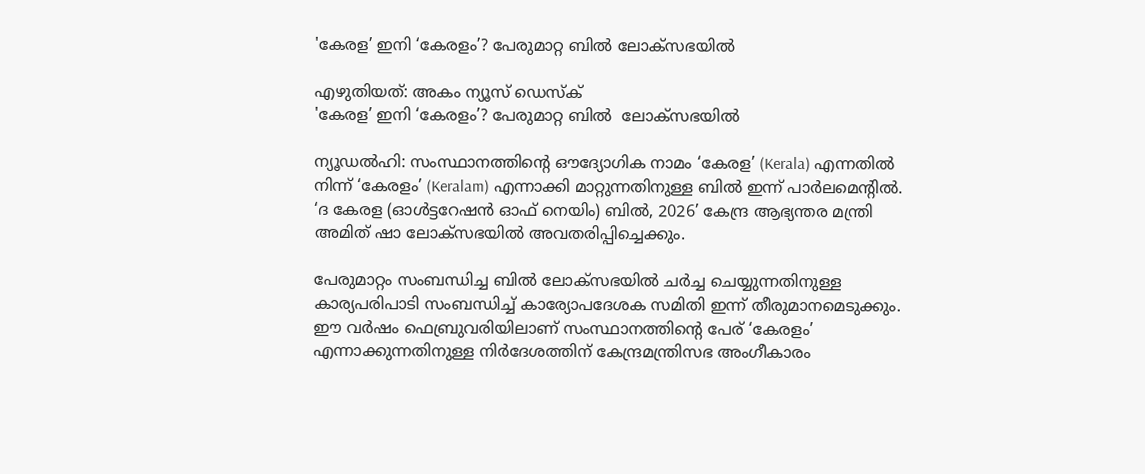'കേരള’ ഇനി ‘കേരളം’? പേരുമാറ്റ ബിൽ ലോക്സഭയിൽ

എഴുതിയത്: അകം ന്യൂസ് ഡെസ്ക്
'കേരള’ ഇനി ‘കേരളം’? പേരുമാറ്റ ബിൽ  ലോക്സഭയിൽ

ന്യൂഡൽഹി: സംസ്ഥാനത്തിന്റെ ഔദ്യോഗിക നാമം ‘കേരള’ (Kerala) എന്നതിൽ നിന്ന് ‘കേരളം’ (Keralam) എന്നാക്കി മാറ്റുന്നതിനുള്ള ബിൽ ഇന്ന് പാർലമെന്റിൽ. ‘ദ കേരള (ഓൾട്ടറേഷൻ ഓഫ് നെയിം) ബിൽ, 2026’ കേന്ദ്ര ആഭ്യന്തര മന്ത്രി അമിത് ഷാ ലോക്‌സഭയിൽ അവതരിപ്പിച്ചെക്കും.

പേരുമാറ്റം സംബന്ധിച്ച ബിൽ ലോക്‌സഭയിൽ ചർച്ച ചെയ്യുന്നതിനുള്ള കാര്യപരിപാടി സംബന്ധിച്ച് കാര്യോപദേശക സമിതി ഇന്ന് തീരുമാനമെടുക്കും. ഈ വർഷം ഫെബ്രുവരിയിലാണ് സംസ്ഥാനത്തിന്റെ പേര് ‘കേരളം’ എന്നാക്കുന്നതിനുള്ള നിർദേശത്തിന് കേന്ദ്രമന്ത്രിസഭ അംഗീകാരം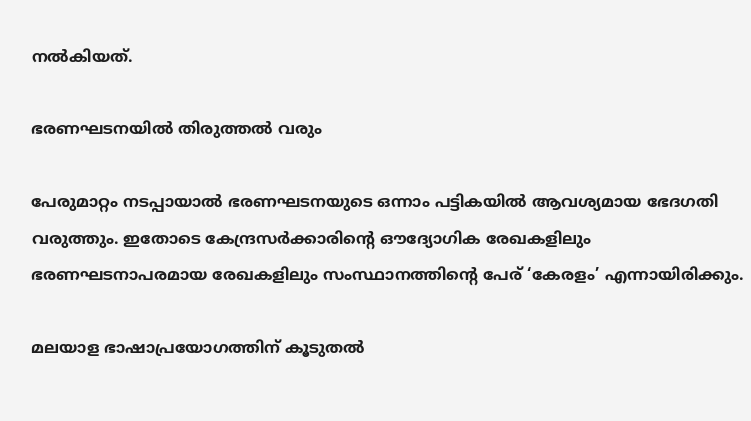നൽകിയത്.

ഭരണഘടനയിൽ തിരുത്തൽ വരും

പേരുമാറ്റം നടപ്പായാൽ ഭരണഘടനയുടെ ഒന്നാം പട്ടികയിൽ ആവശ്യമായ ഭേദഗതി വരുത്തും. ഇതോടെ കേന്ദ്രസർക്കാരിന്റെ ഔദ്യോഗിക രേഖകളിലും ഭരണഘടനാപരമായ രേഖകളിലും സംസ്ഥാനത്തിന്റെ പേര് ‘കേരളം’ എന്നായിരിക്കും.

മലയാള ഭാഷാപ്രയോഗത്തിന് കൂടുതൽ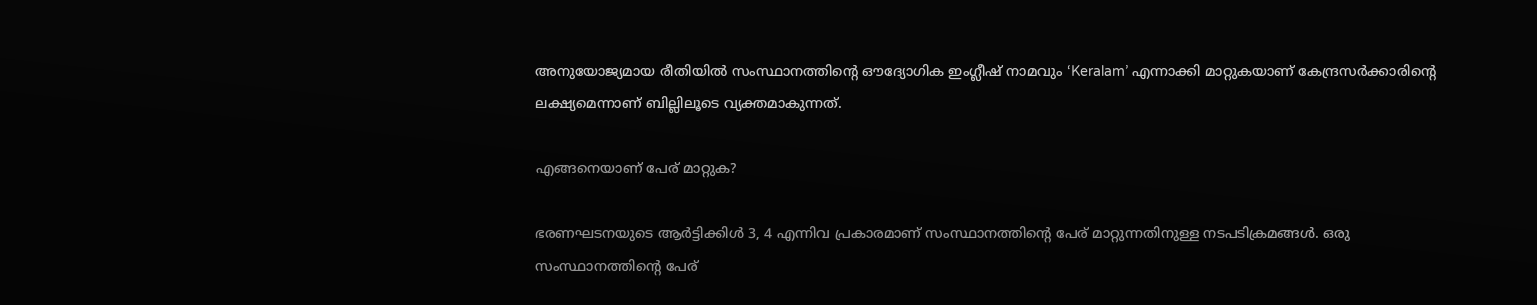അനുയോജ്യമായ രീതിയിൽ സംസ്ഥാനത്തിന്റെ ഔദ്യോഗിക ഇംഗ്ലീഷ് നാമവും ‘Keralam’ എന്നാക്കി മാറ്റുകയാണ് കേന്ദ്രസർക്കാരിന്റെ ലക്ഷ്യമെന്നാണ് ബില്ലിലൂടെ വ്യക്തമാകുന്നത്.

എങ്ങനെയാണ് പേര് മാറ്റുക?

ഭരണഘടനയുടെ ആർട്ടിക്കിൾ 3, 4 എന്നിവ പ്രകാരമാണ് സംസ്ഥാനത്തിന്റെ പേര് മാറ്റുന്നതിനുള്ള നടപടിക്രമങ്ങൾ. ഒരു സംസ്ഥാനത്തിന്റെ പേര്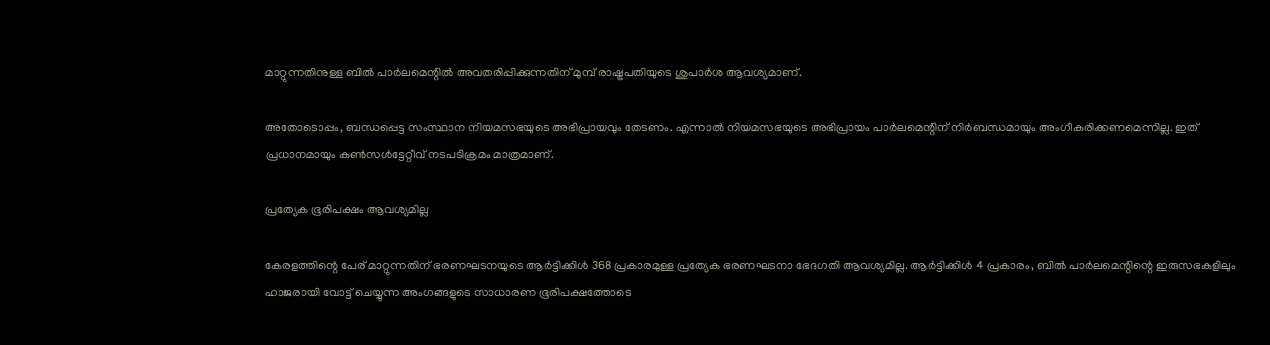മാറ്റുന്നതിനുള്ള ബിൽ പാർലമെന്റിൽ അവതരിപ്പിക്കുന്നതിന് മുമ്പ് രാഷ്ട്രപതിയുടെ ശുപാർശ ആവശ്യമാണ്.

അതോടൊപ്പം, ബന്ധപ്പെട്ട സംസ്ഥാന നിയമസഭയുടെ അഭിപ്രായവും തേടണം. എന്നാൽ നിയമസഭയുടെ അഭിപ്രായം പാർലമെന്റിന് നിർബന്ധമായും അംഗീകരിക്കണമെന്നില്ല. ഇത് പ്രധാനമായും കൺസൾട്ടേറ്റീവ് നടപടിക്രമം മാത്രമാണ്.

പ്രത്യേക ഭൂരിപക്ഷം ആവശ്യമില്ല

കേരളത്തിന്റെ പേര് മാറ്റുന്നതിന് ഭരണഘടനയുടെ ആർട്ടിക്കിൾ 368 പ്രകാരമുള്ള പ്രത്യേക ഭരണഘടനാ ഭേദഗതി ആവശ്യമില്ല. ആർട്ടിക്കിൾ 4 പ്രകാരം, ബിൽ പാർലമെന്റിന്റെ ഇരുസഭകളിലും ഹാജരായി വോട്ട് ചെയ്യുന്ന അംഗങ്ങളുടെ സാധാരണ ഭൂരിപക്ഷത്തോടെ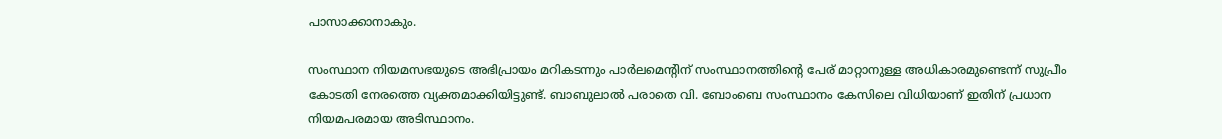പാസാക്കാനാകും.

സംസ്ഥാന നിയമസഭയുടെ അഭിപ്രായം മറികടന്നും പാർലമെന്റിന് സംസ്ഥാനത്തിന്റെ പേര് മാറ്റാനുള്ള അധികാരമുണ്ടെന്ന് സുപ്രീം കോടതി നേരത്തെ വ്യക്തമാക്കിയിട്ടുണ്ട്. ബാബുലാൽ പരാതെ വി. ബോംബെ സംസ്ഥാനം കേസിലെ വിധിയാണ് ഇതിന് പ്രധാന നിയമപരമായ അടിസ്ഥാനം.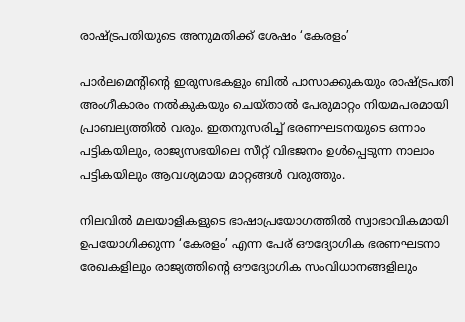രാഷ്ട്രപതിയുടെ അനുമതിക്ക് ശേഷം ‘കേരളം’

പാർലമെന്റിന്റെ ഇരുസഭകളും ബിൽ പാസാക്കുകയും രാഷ്ട്രപതി അംഗീകാരം നൽകുകയും ചെയ്താൽ പേരുമാറ്റം നിയമപരമായി പ്രാബല്യത്തിൽ വരും. ഇതനുസരിച്ച് ഭരണഘടനയുടെ ഒന്നാം പട്ടികയിലും, രാജ്യസഭയിലെ സീറ്റ് വിഭജനം ഉൾപ്പെടുന്ന നാലാം പട്ടികയിലും ആവശ്യമായ മാറ്റങ്ങൾ വരുത്തും.

നിലവിൽ മലയാളികളുടെ ഭാഷാപ്രയോഗത്തിൽ സ്വാഭാവികമായി ഉപയോഗിക്കുന്ന ‘കേരളം’ എന്ന പേര് ഔദ്യോഗിക ഭരണഘടനാ രേഖകളിലും രാജ്യത്തിന്റെ ഔദ്യോഗിക സംവിധാനങ്ങളിലും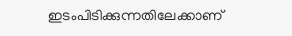ഇടംപിടിക്കുന്നതിലേക്കാണ്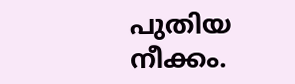പുതിയ നീക്കം.